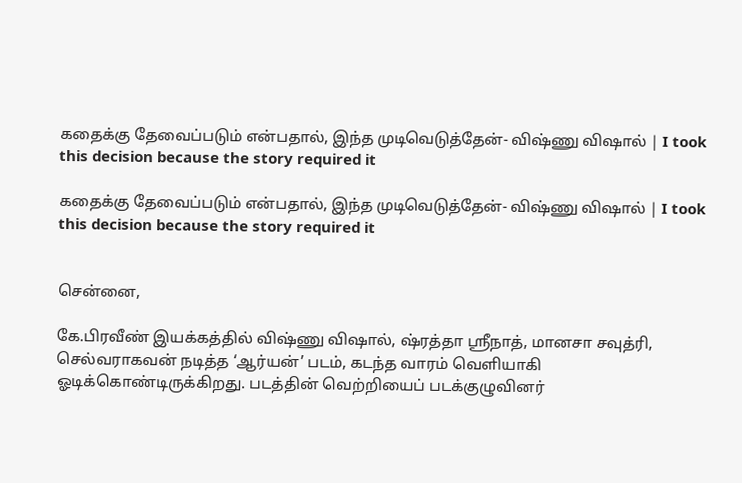கதைக்கு தேவைப்படும் என்பதால், இந்த முடிவெடுத்தேன்- விஷ்ணு விஷால் | I took this decision because the story required it

கதைக்கு தேவைப்படும் என்பதால், இந்த முடிவெடுத்தேன்- விஷ்ணு விஷால் | I took this decision because the story required it


சென்னை,

கே.பிரவீண் இயக்கத்தில் விஷ்ணு விஷால், ஷ்ரத்தா ஸ்ரீநாத், மானசா சவுத்ரி, செல்வராகவன் நடித்த ‘ஆர்யன்’ படம், கடந்த வாரம் வெளியாகி ஓடிக்கொண்டிருக்கிறது. படத்தின் வெற்றியைப் படக்குழுவினர்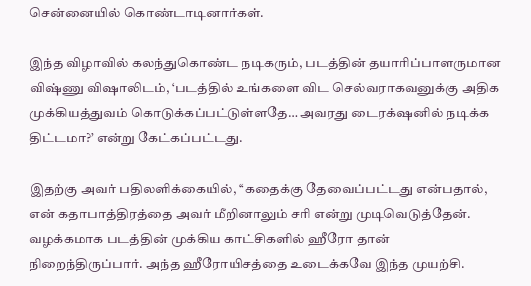சென்னையில் கொண்டாடினார்கள்.

இந்த விழாவில் கலந்துகொண்ட நடிகரும், படத்தின் தயாரிப்பாளருமான விஷ்ணு விஷாலிடம், ‘படத்தில் உங்களை விட செல்வராகவனுக்கு அதிக முக்கியத்துவம் கொடுக்கப்பட்டுள்ளதே… அவரது டைரக்‌ஷனில் நடிக்க திட்டமா?’ என்று கேட்கப்பட்டது.

இதற்கு அவர் பதிலளிக்கையில், ‘‘கதைக்கு தேவைப்பட்டது என்பதால், என் கதாபாத்திரத்தை அவர் மீறினாலும் சரி என்று முடிவெடுத்தேன். வழக்கமாக படத்தின் முக்கிய காட்சிகளில் ஹீரோ தான் நிறைந்திருப்பார். அந்த ஹீரோயிசத்தை உடைக்கவே இந்த முயற்சி.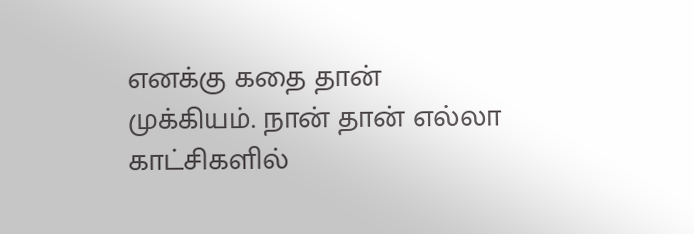எனக்கு கதை தான் முக்கியம். நான் தான் எல்லா காட்சிகளில்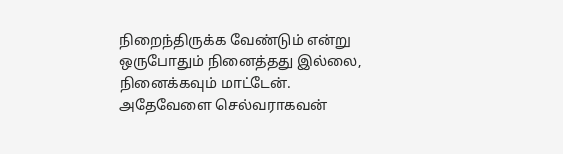நிறைந்திருக்க வேண்டும் என்று ஒருபோதும் நினைத்தது இல்லை, நினைக்கவும் மாட்டேன். அதேவேளை செல்வராகவன்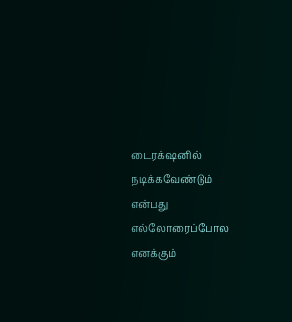டைரக்‌ஷனில் நடிக்கவேண்டும் என்பது எல்லோரைப்போல எனக்கும்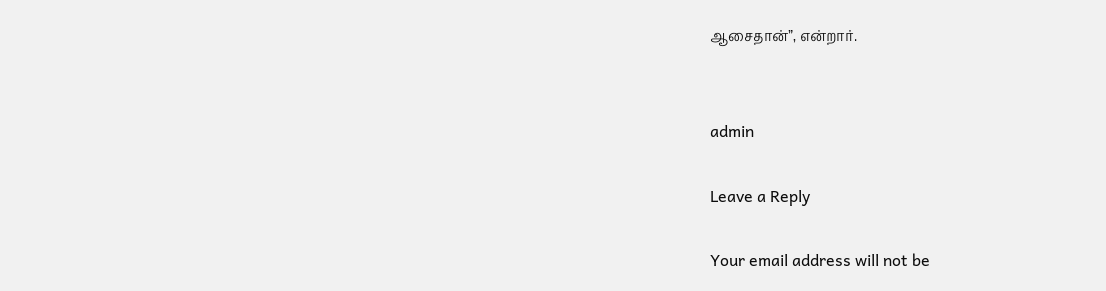ஆசைதான்”, என்றார்.


admin

Leave a Reply

Your email address will not be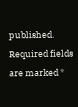published. Required fields are marked *